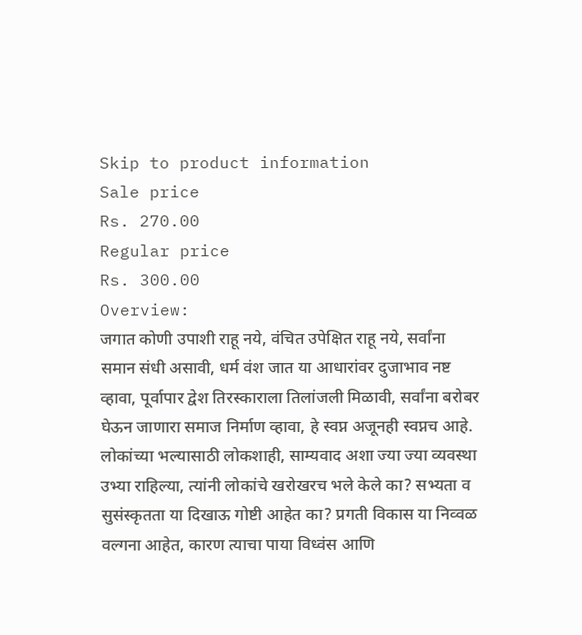Skip to product information
Sale price
Rs. 270.00
Regular price
Rs. 300.00
Overview:
जगात कोणी उपाशी राहू नये, वंचित उपेक्षित राहू नये, सर्वांना समान संधी असावी, धर्म वंश जात या आधारांवर दुजाभाव नष्ट व्हावा, पूर्वापार द्वेश तिरस्काराला तिलांजली मिळावी, सर्वांना बरोबर घेऊन जाणारा समाज निर्माण व्हावा, हे स्वप्न अजूनही स्वप्नच आहे. लोकांच्या भल्यासाठी लोकशाही, साम्यवाद अशा ज्या ज्या व्यवस्था उभ्या राहिल्या, त्यांनी लोकांचे खरोखरच भले केले का? सभ्यता व सुसंस्कृतता या दिखाऊ गोष्टी आहेत का? प्रगती विकास या निव्वळ वल्गना आहेत, कारण त्याचा पाया विध्वंस आणि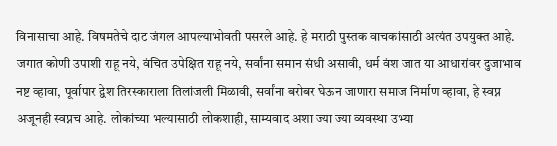विनासाचा आहे. विषमतेचे दाट जंगल आपल्याभोवती पसरले आहे. हे मराठी पुस्तक वाचकांसाठी अत्यंत उपयुक्त आहे.
जगात कोणी उपाशी राहू नये, वंचित उपेक्षित राहू नये, सर्वांना समान संधी असावी, धर्म वंश जात या आधारांवर दुजाभाव नष्ट व्हावा, पूर्वापार द्वेश तिरस्काराला तिलांजली मिळावी, सर्वांना बरोबर घेऊन जाणारा समाज निर्माण व्हावा, हे स्वप्न अजूनही स्वप्नच आहे. लोकांच्या भल्यासाठी लोकशाही, साम्यवाद अशा ज्या ज्या व्यवस्था उभ्या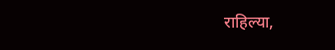राहिल्या,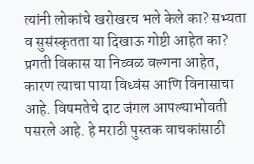त्यांनी लोकांचे खरोखरच भले केले का? सभ्यता व सुसंस्कृतता या दिखाऊ गोष्टी आहेत का? प्रगती विकास या निव्वळ वल्गना आहेत, कारण त्याचा पाया विध्वंस आणि विनासाचा आहे. विषमतेचे दाट जंगल आपल्याभोवती पसरले आहे. हे मराठी पुस्तक वाचकांसाठी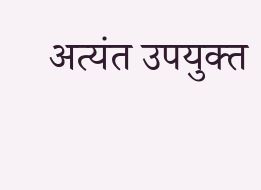अत्यंत उपयुक्त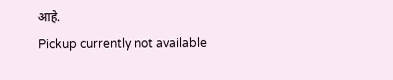आहे.
Pickup currently not available